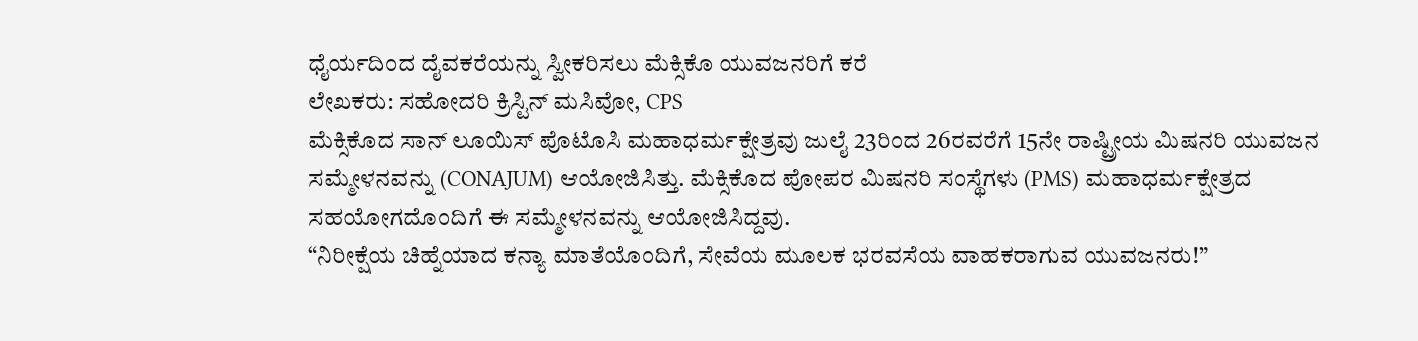ಧೈರ್ಯದಿಂದ ದೈವಕರೆಯನ್ನು ಸ್ವೀಕರಿಸಲು ಮೆಕ್ಸಿಕೊ ಯುವಜನರಿಗೆ ಕರೆ
ಲೇಖಕರು: ಸಹೋದರಿ ಕ್ರಿಸ್ಟಿನ್ ಮಸಿವೋ, CPS
ಮೆಕ್ಸಿಕೊದ ಸಾನ್ ಲೂಯಿಸ್ ಪೊಟೊಸಿ ಮಹಾಧರ್ಮಕ್ಷೇತ್ರವು ಜುಲೈ 23ರಿಂದ 26ರವರೆಗೆ 15ನೇ ರಾಷ್ಟ್ರೀಯ ಮಿಷನರಿ ಯುವಜನ ಸಮ್ಮೇಳನವನ್ನು (CONAJUM) ಆಯೋಜಿಸಿತ್ತು. ಮೆಕ್ಸಿಕೊದ ಪೋಪರ ಮಿಷನರಿ ಸಂಸ್ಥೆಗಳು (PMS) ಮಹಾಧರ್ಮಕ್ಷೇತ್ರದ ಸಹಯೋಗದೊಂದಿಗೆ ಈ ಸಮ್ಮೇಳನವನ್ನು ಆಯೋಜಿಸಿದ್ದವು.
“ನಿರೀಕ್ಷೆಯ ಚಿಹ್ನೆಯಾದ ಕನ್ಯಾ ಮಾತೆಯೊಂದಿಗೆ, ಸೇವೆಯ ಮೂಲಕ ಭರವಸೆಯ ವಾಹಕರಾಗುವ ಯುವಜನರು!”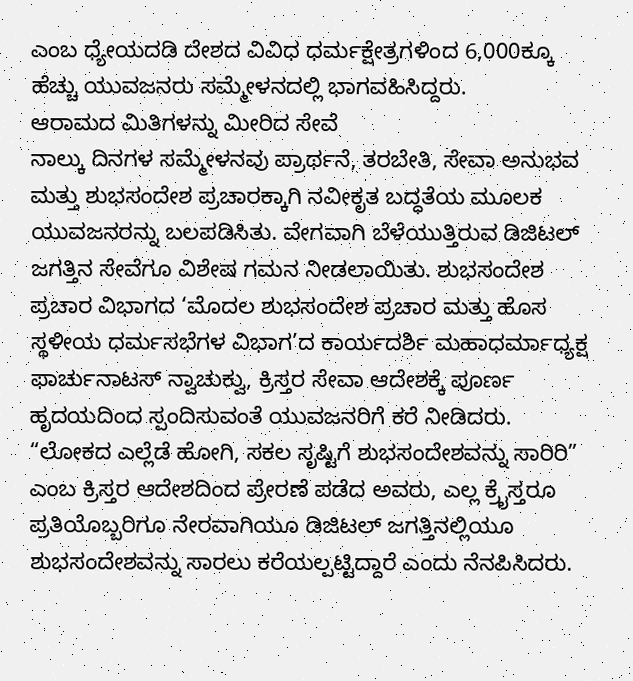ಎಂಬ ಧ್ಯೇಯದಡಿ ದೇಶದ ವಿವಿಧ ಧರ್ಮಕ್ಷೇತ್ರಗಳಿಂದ 6,000ಕ್ಕೂ ಹೆಚ್ಚು ಯುವಜನರು ಸಮ್ಮೇಳನದಲ್ಲಿ ಭಾಗವಹಿಸಿದ್ದರು.
ಆರಾಮದ ಮಿತಿಗಳನ್ನು ಮೀರಿದ ಸೇವೆ
ನಾಲ್ಕು ದಿನಗಳ ಸಮ್ಮೇಳನವು ಪ್ರಾರ್ಥನೆ, ತರಬೇತಿ, ಸೇವಾ ಅನುಭವ ಮತ್ತು ಶುಭಸಂದೇಶ ಪ್ರಚಾರಕ್ಕಾಗಿ ನವೀಕೃತ ಬದ್ಧತೆಯ ಮೂಲಕ ಯುವಜನರನ್ನು ಬಲಪಡಿಸಿತು. ವೇಗವಾಗಿ ಬೆಳೆಯುತ್ತಿರುವ ಡಿಜಿಟಲ್ ಜಗತ್ತಿನ ಸೇವೆಗೂ ವಿಶೇಷ ಗಮನ ನೀಡಲಾಯಿತು. ಶುಭಸಂದೇಶ ಪ್ರಚಾರ ವಿಭಾಗದ ‘ಮೊದಲ ಶುಭಸಂದೇಶ ಪ್ರಚಾರ ಮತ್ತು ಹೊಸ ಸ್ಥಳೀಯ ಧರ್ಮಸಭೆಗಳ ವಿಭಾಗ’ದ ಕಾರ್ಯದರ್ಶಿ ಮಹಾಧರ್ಮಾಧ್ಯಕ್ಷ ಫಾರ್ಚುನಾಟಸ್ ನ್ವಾಚುಕ್ವು, ಕ್ರಿಸ್ತರ ಸೇವಾ ಆದೇಶಕ್ಕೆ ಪೂರ್ಣ ಹೃದಯದಿಂದ ಸ್ಪಂದಿಸುವಂತೆ ಯುವಜನರಿಗೆ ಕರೆ ನೀಡಿದರು. “ಲೋಕದ ಎಲ್ಲೆಡೆ ಹೋಗಿ, ಸಕಲ ಸೃಷ್ಟಿಗೆ ಶುಭಸಂದೇಶವನ್ನು ಸಾರಿರಿ” ಎಂಬ ಕ್ರಿಸ್ತರ ಆದೇಶದಿಂದ ಪ್ರೇರಣೆ ಪಡೆದ ಅವರು, ಎಲ್ಲ ಕ್ರೈಸ್ತರೂ ಪ್ರತಿಯೊಬ್ಬರಿಗೂ ನೇರವಾಗಿಯೂ ಡಿಜಿಟಲ್ ಜಗತ್ತಿನಲ್ಲಿಯೂ ಶುಭಸಂದೇಶವನ್ನು ಸಾರಲು ಕರೆಯಲ್ಪಟ್ಟಿದ್ದಾರೆ ಎಂದು ನೆನಪಿಸಿದರು.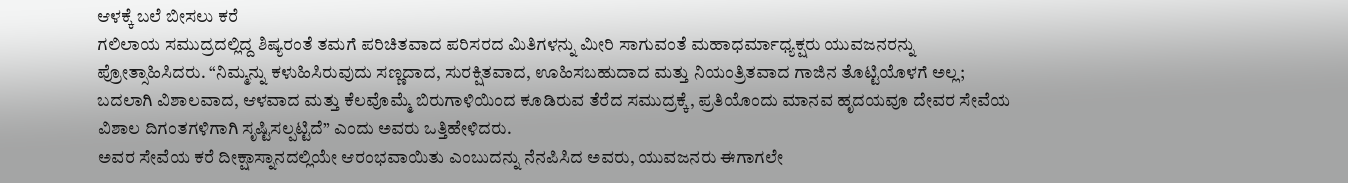ಆಳಕ್ಕೆ ಬಲೆ ಬೀಸಲು ಕರೆ
ಗಲಿಲಾಯ ಸಮುದ್ರದಲ್ಲಿದ್ದ ಶಿಷ್ಯರಂತೆ ತಮಗೆ ಪರಿಚಿತವಾದ ಪರಿಸರದ ಮಿತಿಗಳನ್ನು ಮೀರಿ ಸಾಗುವಂತೆ ಮಹಾಧರ್ಮಾಧ್ಯಕ್ಷರು ಯುವಜನರನ್ನು ಪ್ರೋತ್ಸಾಹಿಸಿದರು. “ನಿಮ್ಮನ್ನು ಕಳುಹಿಸಿರುವುದು ಸಣ್ಣದಾದ, ಸುರಕ್ಷಿತವಾದ, ಊಹಿಸಬಹುದಾದ ಮತ್ತು ನಿಯಂತ್ರಿತವಾದ ಗಾಜಿನ ತೊಟ್ಟಿಯೊಳಗೆ ಅಲ್ಲ; ಬದಲಾಗಿ ವಿಶಾಲವಾದ, ಆಳವಾದ ಮತ್ತು ಕೆಲವೊಮ್ಮೆ ಬಿರುಗಾಳಿಯಿಂದ ಕೂಡಿರುವ ತೆರೆದ ಸಮುದ್ರಕ್ಕೆ, ಪ್ರತಿಯೊಂದು ಮಾನವ ಹೃದಯವೂ ದೇವರ ಸೇವೆಯ ವಿಶಾಲ ದಿಗಂತಗಳಿಗಾಗಿ ಸೃಷ್ಟಿಸಲ್ಪಟ್ಟಿದೆ” ಎಂದು ಅವರು ಒತ್ತಿಹೇಳಿದರು.
ಅವರ ಸೇವೆಯ ಕರೆ ದೀಕ್ಷಾಸ್ನಾನದಲ್ಲಿಯೇ ಆರಂಭವಾಯಿತು ಎಂಬುದನ್ನು ನೆನಪಿಸಿದ ಅವರು, ಯುವಜನರು ಈಗಾಗಲೇ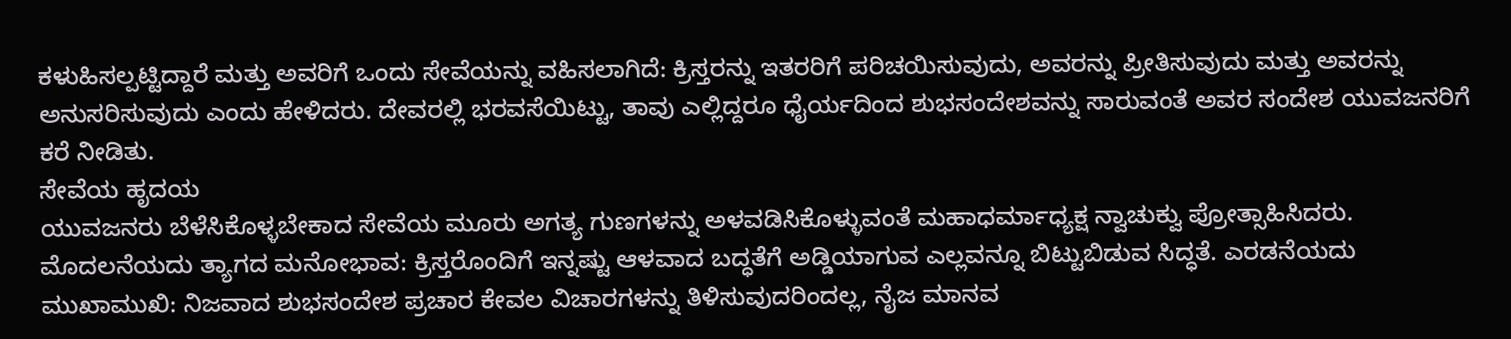ಕಳುಹಿಸಲ್ಪಟ್ಟಿದ್ದಾರೆ ಮತ್ತು ಅವರಿಗೆ ಒಂದು ಸೇವೆಯನ್ನು ವಹಿಸಲಾಗಿದೆ: ಕ್ರಿಸ್ತರನ್ನು ಇತರರಿಗೆ ಪರಿಚಯಿಸುವುದು, ಅವರನ್ನು ಪ್ರೀತಿಸುವುದು ಮತ್ತು ಅವರನ್ನು ಅನುಸರಿಸುವುದು ಎಂದು ಹೇಳಿದರು. ದೇವರಲ್ಲಿ ಭರವಸೆಯಿಟ್ಟು, ತಾವು ಎಲ್ಲಿದ್ದರೂ ಧೈರ್ಯದಿಂದ ಶುಭಸಂದೇಶವನ್ನು ಸಾರುವಂತೆ ಅವರ ಸಂದೇಶ ಯುವಜನರಿಗೆ ಕರೆ ನೀಡಿತು.
ಸೇವೆಯ ಹೃದಯ
ಯುವಜನರು ಬೆಳೆಸಿಕೊಳ್ಳಬೇಕಾದ ಸೇವೆಯ ಮೂರು ಅಗತ್ಯ ಗುಣಗಳನ್ನು ಅಳವಡಿಸಿಕೊಳ್ಳುವಂತೆ ಮಹಾಧರ್ಮಾಧ್ಯಕ್ಷ ನ್ವಾಚುಕ್ವು ಪ್ರೋತ್ಸಾಹಿಸಿದರು. ಮೊದಲನೆಯದು ತ್ಯಾಗದ ಮನೋಭಾವ: ಕ್ರಿಸ್ತರೊಂದಿಗೆ ಇನ್ನಷ್ಟು ಆಳವಾದ ಬದ್ಧತೆಗೆ ಅಡ್ಡಿಯಾಗುವ ಎಲ್ಲವನ್ನೂ ಬಿಟ್ಟುಬಿಡುವ ಸಿದ್ಧತೆ. ಎರಡನೆಯದು ಮುಖಾಮುಖಿ: ನಿಜವಾದ ಶುಭಸಂದೇಶ ಪ್ರಚಾರ ಕೇವಲ ವಿಚಾರಗಳನ್ನು ತಿಳಿಸುವುದರಿಂದಲ್ಲ, ನೈಜ ಮಾನವ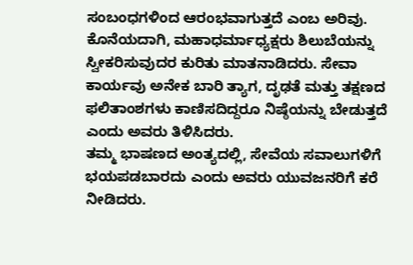ಸಂಬಂಧಗಳಿಂದ ಆರಂಭವಾಗುತ್ತದೆ ಎಂಬ ಅರಿವು. ಕೊನೆಯದಾಗಿ, ಮಹಾಧರ್ಮಾಧ್ಯಕ್ಷರು ಶಿಲುಬೆಯನ್ನು ಸ್ವೀಕರಿಸುವುದರ ಕುರಿತು ಮಾತನಾಡಿದರು. ಸೇವಾ ಕಾರ್ಯವು ಅನೇಕ ಬಾರಿ ತ್ಯಾಗ, ದೃಢತೆ ಮತ್ತು ತಕ್ಷಣದ ಫಲಿತಾಂಶಗಳು ಕಾಣಿಸದಿದ್ದರೂ ನಿಷ್ಠೆಯನ್ನು ಬೇಡುತ್ತದೆ ಎಂದು ಅವರು ತಿಳಿಸಿದರು.
ತಮ್ಮ ಭಾಷಣದ ಅಂತ್ಯದಲ್ಲಿ, ಸೇವೆಯ ಸವಾಲುಗಳಿಗೆ ಭಯಪಡಬಾರದು ಎಂದು ಅವರು ಯುವಜನರಿಗೆ ಕರೆ ನೀಡಿದರು.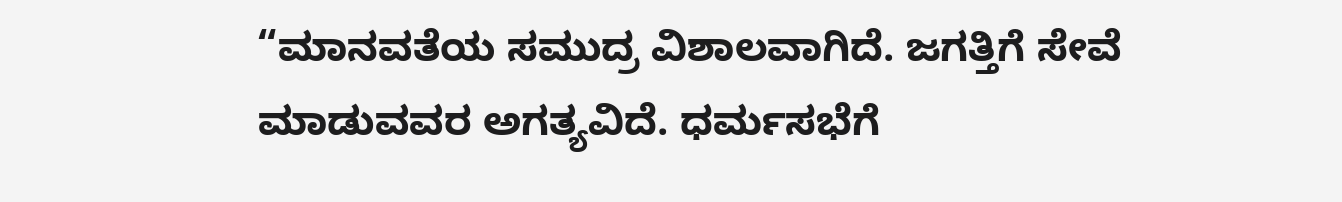“ಮಾನವತೆಯ ಸಮುದ್ರ ವಿಶಾಲವಾಗಿದೆ. ಜಗತ್ತಿಗೆ ಸೇವೆ ಮಾಡುವವರ ಅಗತ್ಯವಿದೆ. ಧರ್ಮಸಭೆಗೆ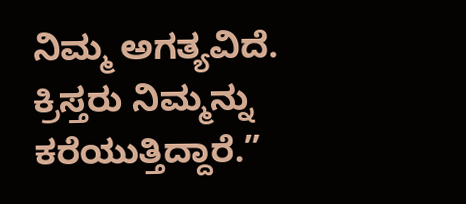ನಿಮ್ಮ ಅಗತ್ಯವಿದೆ. ಕ್ರಿಸ್ತರು ನಿಮ್ಮನ್ನು ಕರೆಯುತ್ತಿದ್ದಾರೆ.”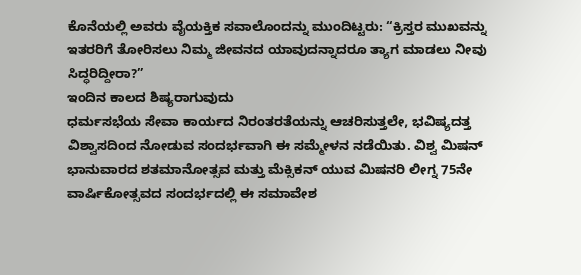ಕೊನೆಯಲ್ಲಿ ಅವರು ವೈಯಕ್ತಿಕ ಸವಾಲೊಂದನ್ನು ಮುಂದಿಟ್ಟರು: “ಕ್ರಿಸ್ತರ ಮುಖವನ್ನು ಇತರರಿಗೆ ತೋರಿಸಲು ನಿಮ್ಮ ಜೀವನದ ಯಾವುದನ್ನಾದರೂ ತ್ಯಾಗ ಮಾಡಲು ನೀವು ಸಿದ್ಧರಿದ್ದೀರಾ?”
ಇಂದಿನ ಕಾಲದ ಶಿಷ್ಯರಾಗುವುದು
ಧರ್ಮಸಭೆಯ ಸೇವಾ ಕಾರ್ಯದ ನಿರಂತರತೆಯನ್ನು ಆಚರಿಸುತ್ತಲೇ, ಭವಿಷ್ಯದತ್ತ ವಿಶ್ವಾಸದಿಂದ ನೋಡುವ ಸಂದರ್ಭವಾಗಿ ಈ ಸಮ್ಮೇಳನ ನಡೆಯಿತು. ವಿಶ್ವ ಮಿಷನ್ ಭಾನುವಾರದ ಶತಮಾನೋತ್ಸವ ಮತ್ತು ಮೆಕ್ಸಿಕನ್ ಯುವ ಮಿಷನರಿ ಲೀಗ್ನ 75ನೇ ವಾರ್ಷಿಕೋತ್ಸವದ ಸಂದರ್ಭದಲ್ಲಿ ಈ ಸಮಾವೇಶ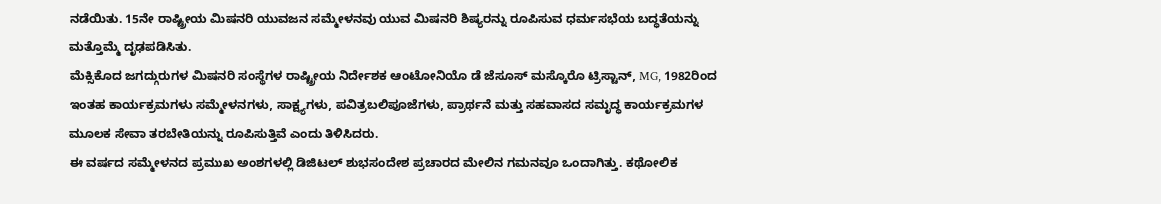ನಡೆಯಿತು. 15ನೇ ರಾಷ್ಟ್ರೀಯ ಮಿಷನರಿ ಯುವಜನ ಸಮ್ಮೇಳನವು ಯುವ ಮಿಷನರಿ ಶಿಷ್ಯರನ್ನು ರೂಪಿಸುವ ಧರ್ಮಸಭೆಯ ಬದ್ಧತೆಯನ್ನು ಮತ್ತೊಮ್ಮೆ ದೃಢಪಡಿಸಿತು.
ಮೆಕ್ಸಿಕೊದ ಜಗದ್ಗುರುಗಳ ಮಿಷನರಿ ಸಂಸ್ಥೆಗಳ ರಾಷ್ಟ್ರೀಯ ನಿರ್ದೇಶಕ ಆಂಟೋನಿಯೊ ಡೆ ಜೆಸೂಸ್ ಮಸ್ಕೊರೊ ಟ್ರಿಸ್ಟಾನ್, MG, 1982ರಿಂದ ಇಂತಹ ಕಾರ್ಯಕ್ರಮಗಳು ಸಮ್ಮೇಳನಗಳು, ಸಾಕ್ಷ್ಯಗಳು, ಪವಿತ್ರಬಲಿಪೂಜೆಗಳು, ಪ್ರಾರ್ಥನೆ ಮತ್ತು ಸಹವಾಸದ ಸಮೃದ್ಧ ಕಾರ್ಯಕ್ರಮಗಳ ಮೂಲಕ ಸೇವಾ ತರಬೇತಿಯನ್ನು ರೂಪಿಸುತ್ತಿವೆ ಎಂದು ತಿಳಿಸಿದರು.
ಈ ವರ್ಷದ ಸಮ್ಮೇಳನದ ಪ್ರಮುಖ ಅಂಶಗಳಲ್ಲಿ ಡಿಜಿಟಲ್ ಶುಭಸಂದೇಶ ಪ್ರಚಾರದ ಮೇಲಿನ ಗಮನವೂ ಒಂದಾಗಿತ್ತು. ಕಥೋಲಿಕ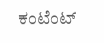ಕಂಟೆಂಟ್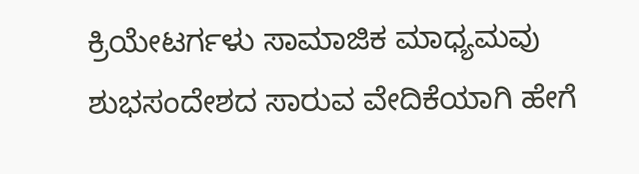ಕ್ರಿಯೇಟರ್ಗಳು ಸಾಮಾಜಿಕ ಮಾಧ್ಯಮವು ಶುಭಸಂದೇಶದ ಸಾರುವ ವೇದಿಕೆಯಾಗಿ ಹೇಗೆ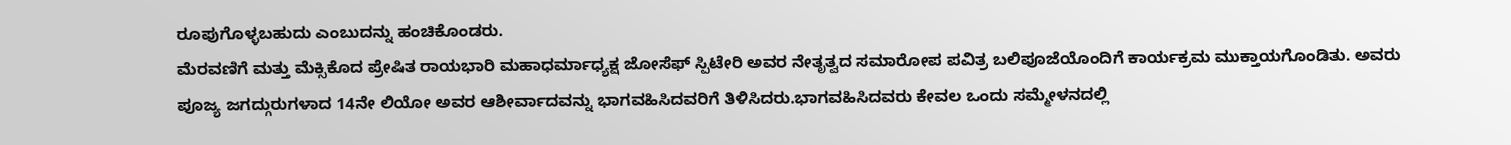ರೂಪುಗೊಳ್ಳಬಹುದು ಎಂಬುದನ್ನು ಹಂಚಿಕೊಂಡರು.
ಮೆರವಣಿಗೆ ಮತ್ತು ಮೆಕ್ಸಿಕೊದ ಪ್ರೇಷಿತ ರಾಯಭಾರಿ ಮಹಾಧರ್ಮಾಧ್ಯಕ್ಷ ಜೋಸೆಫ್ ಸ್ಪಿಟೇರಿ ಅವರ ನೇತೃತ್ವದ ಸಮಾರೋಪ ಪವಿತ್ರ ಬಲಿಪೂಜೆಯೊಂದಿಗೆ ಕಾರ್ಯಕ್ರಮ ಮುಕ್ತಾಯಗೊಂಡಿತು. ಅವರು ಪೂಜ್ಯ ಜಗದ್ಗುರುಗಳಾದ 14ನೇ ಲಿಯೋ ಅವರ ಆಶೀರ್ವಾದವನ್ನು ಭಾಗವಹಿಸಿದವರಿಗೆ ತಿಳಿಸಿದರು.ಭಾಗವಹಿಸಿದವರು ಕೇವಲ ಒಂದು ಸಮ್ಮೇಳನದಲ್ಲಿ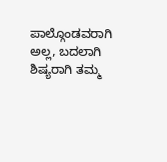ಪಾಲ್ಗೊಂಡವರಾಗಿ ಅಲ್ಲ, ಬದಲಾಗಿ ಶಿಷ್ಯರಾಗಿ ತಮ್ಮ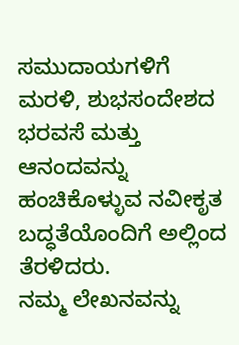ಸಮುದಾಯಗಳಿಗೆ ಮರಳಿ, ಶುಭಸಂದೇಶದ ಭರವಸೆ ಮತ್ತು ಆನಂದವನ್ನು ಹಂಚಿಕೊಳ್ಳುವ ನವೀಕೃತ ಬದ್ಧತೆಯೊಂದಿಗೆ ಅಲ್ಲಿಂದ ತೆರಳಿದರು.
ನಮ್ಮ ಲೇಖನವನ್ನು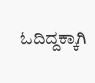ಓದಿದ್ದಕ್ಕಾಗಿ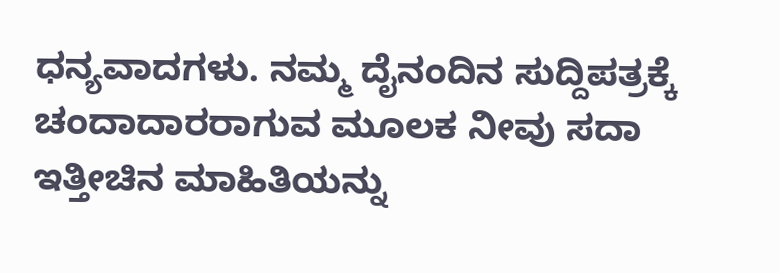ಧನ್ಯವಾದಗಳು. ನಮ್ಮ ದೈನಂದಿನ ಸುದ್ದಿಪತ್ರಕ್ಕೆ ಚಂದಾದಾರರಾಗುವ ಮೂಲಕ ನೀವು ಸದಾ ಇತ್ತೀಚಿನ ಮಾಹಿತಿಯನ್ನು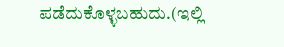ಪಡೆದುಕೊಳ್ಳಬಹುದು.(ಇಲ್ಲಿ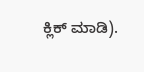ಕ್ಲಿಕ್ ಮಾಡಿ).